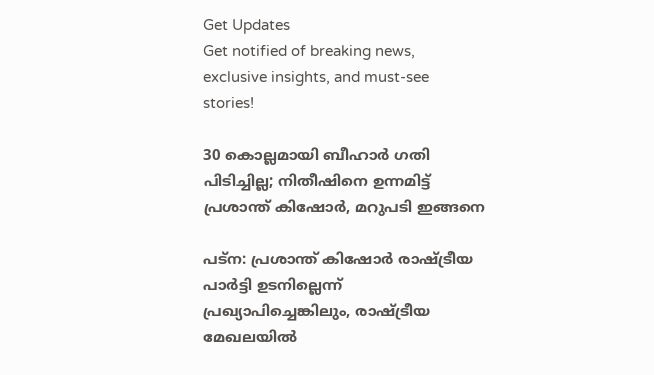Get Updates
Get notified of breaking news, exclusive insights, and must-see stories!

30 കൊല്ലമായി ബീഹാര്‍ ഗതി പിടിച്ചില്ല; നിതീഷിനെ ഉന്നമിട്ട് പ്രശാന്ത് കിഷോര്‍, മറുപടി ഇങ്ങനെ

പട്‌ന: പ്രശാന്ത് കിഷോര്‍ രാഷ്ട്രീയ പാര്‍ട്ടി ഉടനില്ലെന്ന് പ്രഖ്യാപിച്ചെങ്കിലും, രാഷ്ട്രീയ മേഖലയില്‍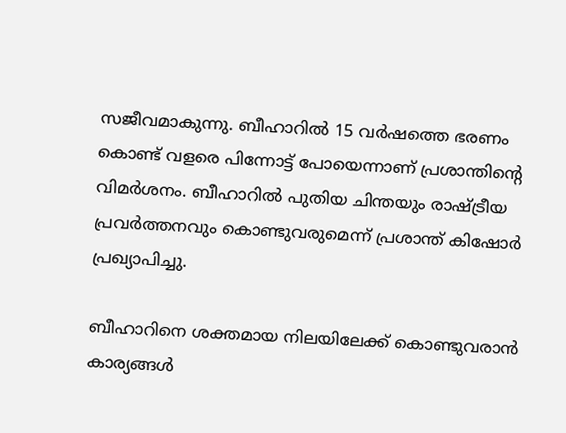സജീവമാകുന്നു. ബീഹാറില്‍ 15 വര്‍ഷത്തെ ഭരണം കൊണ്ട് വളരെ പിന്നോട്ട് പോയെന്നാണ് പ്രശാന്തിന്റെ വിമര്‍ശനം. ബീഹാറില്‍ പുതിയ ചിന്തയും രാഷ്ട്രീയ പ്രവര്‍ത്തനവും കൊണ്ടുവരുമെന്ന് പ്രശാന്ത് കിഷോര്‍ പ്രഖ്യാപിച്ചു.

ബീഹാറിനെ ശക്തമായ നിലയിലേക്ക് കൊണ്ടുവരാന്‍ കാര്യങ്ങള്‍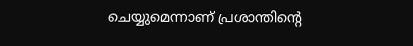ചെയ്യുമെന്നാണ് പ്രശാന്തിന്റെ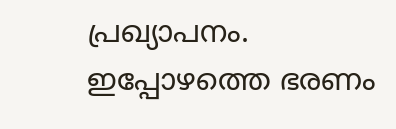പ്രഖ്യാപനം. ഇപ്പോഴത്തെ ഭരണം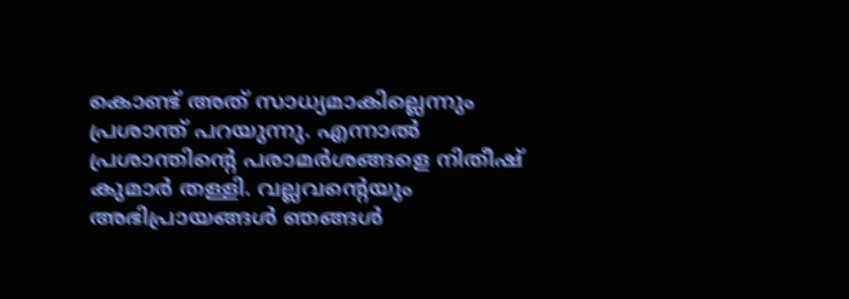കൊണ്ട് അത് സാധ്യമാകില്ലെന്നും പ്രശാന്ത് പറയുന്നു. എന്നാല്‍ പ്രശാന്തിന്റെ പരാമര്‍ശങ്ങളെ നിതീഷ് കുമാര്‍ തള്ളി. വല്ലവന്റെയും അഭിപ്രായങ്ങള്‍ ഞങ്ങള്‍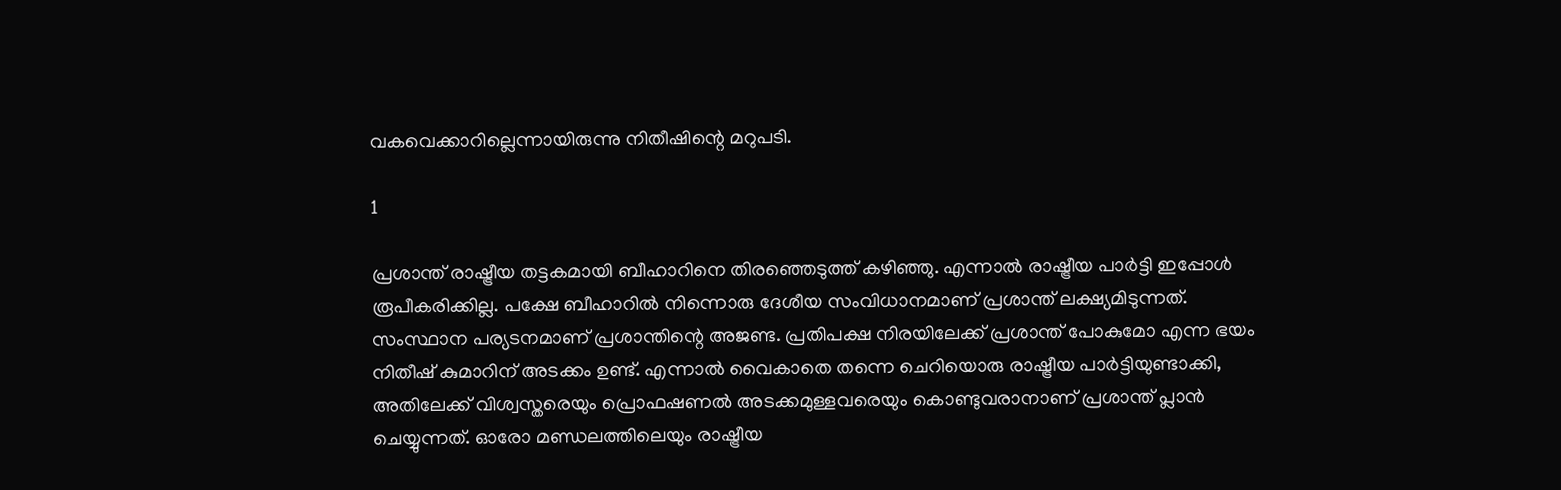വകവെക്കാറില്ലെന്നായിരുന്നു നിതീഷിന്റെ മറുപടി.

1

പ്രശാന്ത് രാഷ്ട്രീയ തട്ടകമായി ബീഹാറിനെ തിരഞ്ഞെടുത്ത് കഴിഞ്ഞു. എന്നാല്‍ രാഷ്ട്രീയ പാര്‍ട്ടി ഇപ്പോള്‍ രൂപീകരിക്കില്ല. പക്ഷേ ബീഹാറില്‍ നിന്നൊരു ദേശീയ സംവിധാനമാണ് പ്രശാന്ത് ലക്ഷ്യമിടുന്നത്. സംസ്ഥാന പര്യടനമാണ് പ്രശാന്തിന്റെ അജണ്ട. പ്രതിപക്ഷ നിരയിലേക്ക് പ്രശാന്ത് പോകുമോ എന്ന ഭയം നിതീഷ് കുമാറിന് അടക്കം ഉണ്ട്. എന്നാല്‍ വൈകാതെ തന്നെ ചെറിയൊരു രാഷ്ട്രീയ പാര്‍ട്ടിയുണ്ടാക്കി, അതിലേക്ക് വിശ്വസ്തരെയും പ്രൊഫഷണല്‍ അടക്കമുള്ളവരെയും കൊണ്ടുവരാനാണ് പ്രശാന്ത് പ്ലാന്‍ ചെയ്യുന്നത്. ഓരോ മണ്ഡലത്തിലെയും രാഷ്ട്രീയ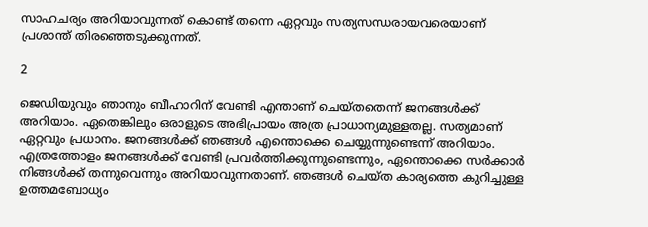സാഹചര്യം അറിയാവുന്നത് കൊണ്ട് തന്നെ ഏറ്റവും സത്യസന്ധരായവരെയാണ് പ്രശാന്ത് തിരഞ്ഞെടുക്കുന്നത്.

2

ജെഡിയുവും ഞാനും ബീഹാറിന് വേണ്ടി എന്താണ് ചെയ്തതെന്ന് ജനങ്ങള്‍ക്ക് അറിയാം. ഏതെങ്കിലും ഒരാളുടെ അഭിപ്രായം അത്ര പ്രാധാന്യമുള്ളതല്ല. സത്യമാണ് ഏറ്റവും പ്രധാനം. ജനങ്ങള്‍ക്ക് ഞങ്ങള്‍ എന്തൊക്കെ ചെയ്യുന്നുണ്ടെന്ന് അറിയാം. എത്രത്തോളം ജനങ്ങള്‍ക്ക് വേണ്ടി പ്രവര്‍ത്തിക്കുന്നുണ്ടെന്നും, ഏന്തൊക്കെ സര്‍ക്കാര്‍ നിങ്ങള്‍ക്ക് തന്നുവെന്നും അറിയാവുന്നതാണ്. ഞങ്ങള്‍ ചെയ്ത കാര്യത്തെ കുറിച്ചുള്ള ഉത്തമബോധ്യം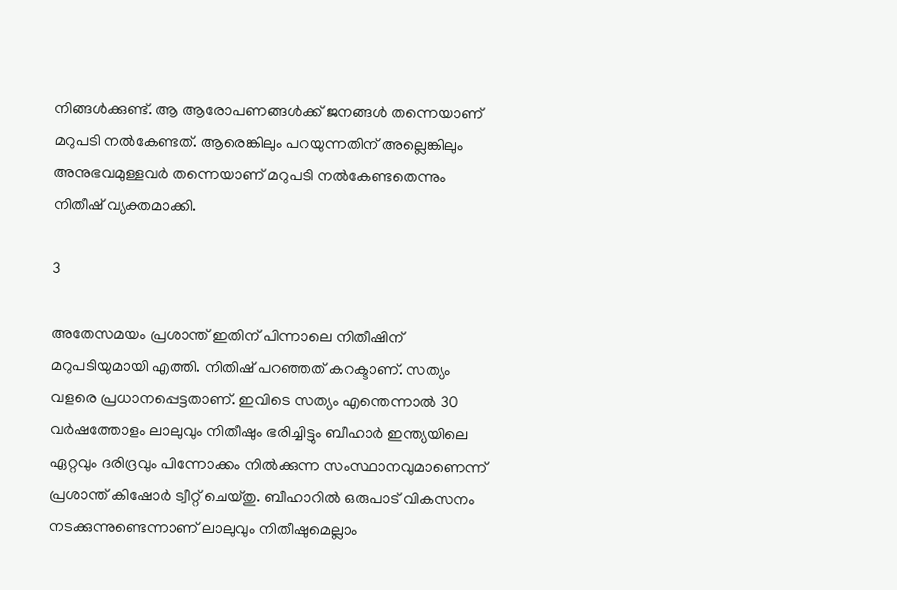നിങ്ങള്‍ക്കുണ്ട്. ആ ആരോപണങ്ങള്‍ക്ക് ജനങ്ങള്‍ തന്നെയാണ് മറുപടി നല്‍കേണ്ടത്. ആരെങ്കിലും പറയുന്നതിന് അല്ലെങ്കിലും അനുഭവമുള്ളവര്‍ തന്നെയാണ് മറുപടി നല്‍കേണ്ടതെന്നും നിതീഷ് വ്യക്തമാക്കി.

3

അതേസമയം പ്രശാന്ത് ഇതിന് പിന്നാലെ നിതീഷിന് മറുപടിയുമായി എത്തി. നിതിഷ് പറഞ്ഞത് കറക്ടാണ്. സത്യം വളരെ പ്രധാനപ്പെട്ടതാണ്. ഇവിടെ സത്യം എന്തെന്നാല്‍ 30 വര്‍ഷത്തോളം ലാലുവും നിതീഷും ഭരിച്ചിട്ടും ബീഹാര്‍ ഇന്ത്യയിലെ ഏറ്റവും ദരിദ്രവും പിന്നോക്കം നില്‍ക്കുന്ന സംസ്ഥാനവുമാണെന്ന് പ്രശാന്ത് കിഷോര്‍ ട്വീറ്റ് ചെയ്തു. ബീഹാറില്‍ ഒരുപാട് വികസനം നടക്കുന്നുണ്ടെന്നാണ് ലാലുവും നിതീഷുമെല്ലാം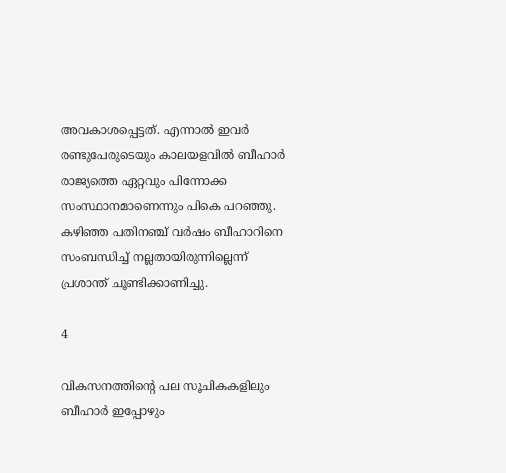അവകാശപ്പെട്ടത്. എന്നാല്‍ ഇവര്‍ രണ്ടുപേരുടെയും കാലയളവില്‍ ബീഹാര്‍ രാജ്യത്തെ ഏറ്റവും പിന്നോക്ക സംസ്ഥാനമാണെന്നും പികെ പറഞ്ഞു. കഴിഞ്ഞ പതിനഞ്ച് വര്‍ഷം ബീഹാറിനെ സംബന്ധിച്ച് നല്ലതായിരുന്നില്ലെന്ന് പ്രശാന്ത് ചൂണ്ടിക്കാണിച്ചു.

4

വികസനത്തിന്റെ പല സൂചികകളിലും ബീഹാര്‍ ഇപ്പോഴും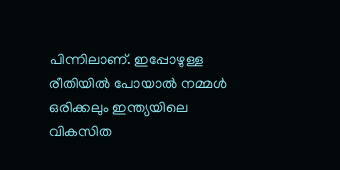പിന്നിലാണ്. ഇപ്പോഴുള്ള രീതിയില്‍ പോയാല്‍ നമ്മള്‍ ഒരിക്കലും ഇന്ത്യയിലെ വികസിത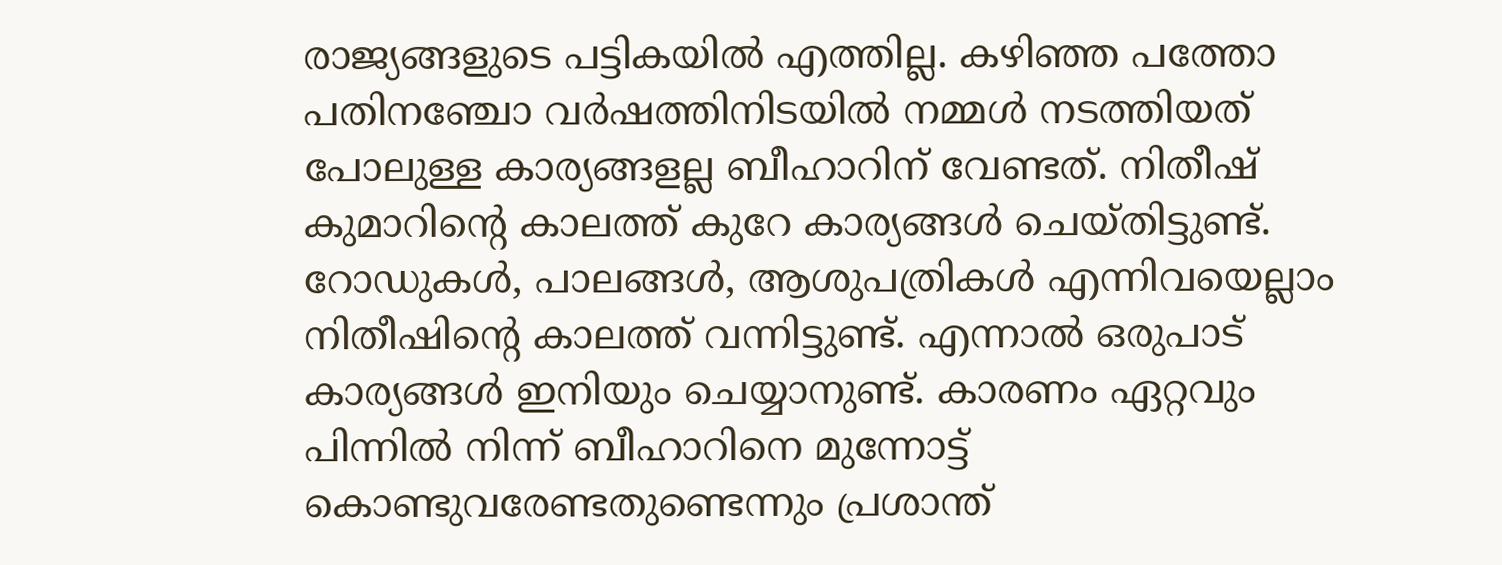രാജ്യങ്ങളുടെ പട്ടികയില്‍ എത്തില്ല. കഴിഞ്ഞ പത്തോ പതിനഞ്ചോ വര്‍ഷത്തിനിടയില്‍ നമ്മള്‍ നടത്തിയത് പോലുള്ള കാര്യങ്ങളല്ല ബീഹാറിന് വേണ്ടത്. നിതീഷ് കുമാറിന്റെ കാലത്ത് കുറേ കാര്യങ്ങള്‍ ചെയ്തിട്ടുണ്ട്. റോഡുകള്‍, പാലങ്ങള്‍, ആശുപത്രികള്‍ എന്നിവയെല്ലാം നിതീഷിന്റെ കാലത്ത് വന്നിട്ടുണ്ട്. എന്നാല്‍ ഒരുപാട് കാര്യങ്ങള്‍ ഇനിയും ചെയ്യാനുണ്ട്. കാരണം ഏറ്റവും പിന്നില്‍ നിന്ന് ബീഹാറിനെ മുന്നോട്ട് കൊണ്ടുവരേണ്ടതുണ്ടെന്നും പ്രശാന്ത്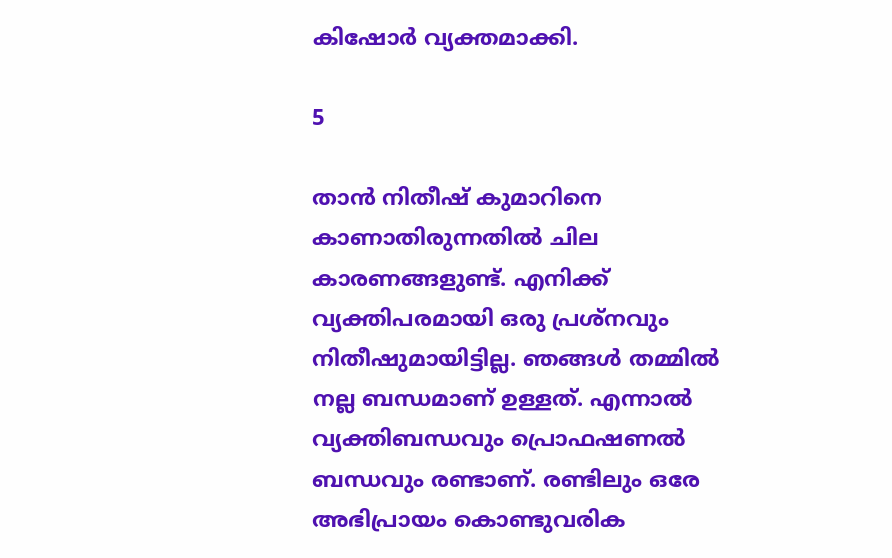കിഷോര്‍ വ്യക്തമാക്കി.

5

താന്‍ നിതീഷ് കുമാറിനെ കാണാതിരുന്നതില്‍ ചില കാരണങ്ങളുണ്ട്. എനിക്ക് വ്യക്തിപരമായി ഒരു പ്രശ്‌നവും നിതീഷുമായിട്ടില്ല. ഞങ്ങള്‍ തമ്മില്‍ നല്ല ബന്ധമാണ് ഉള്ളത്. എന്നാല്‍ വ്യക്തിബന്ധവും പ്രൊഫഷണല്‍ ബന്ധവും രണ്ടാണ്. രണ്ടിലും ഒരേ അഭിപ്രായം കൊണ്ടുവരിക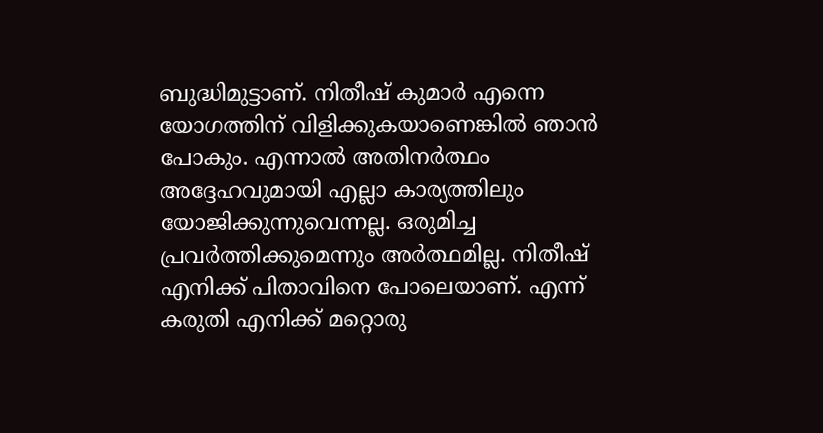ബുദ്ധിമുട്ടാണ്. നിതീഷ് കുമാര്‍ എന്നെ യോഗത്തിന് വിളിക്കുകയാണെങ്കില്‍ ഞാന്‍ പോകും. എന്നാല്‍ അതിനര്‍ത്ഥം അദ്ദേഹവുമായി എല്ലാ കാര്യത്തിലും യോജിക്കുന്നുവെന്നല്ല. ഒരുമിച്ച പ്രവര്‍ത്തിക്കുമെന്നും അര്‍ത്ഥമില്ല. നിതീഷ് എനിക്ക് പിതാവിനെ പോലെയാണ്. എന്ന് കരുതി എനിക്ക് മറ്റൊരു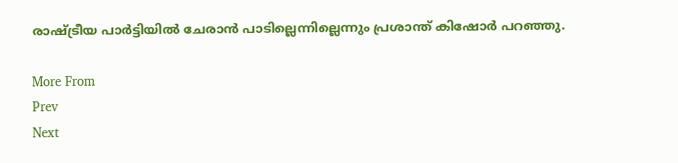രാഷ്ട്രീയ പാര്‍ട്ടിയില്‍ ചേരാന്‍ പാടില്ലെന്നില്ലെന്നും പ്രശാന്ത് കിഷോര്‍ പറഞ്ഞു.

More From
Prev
Next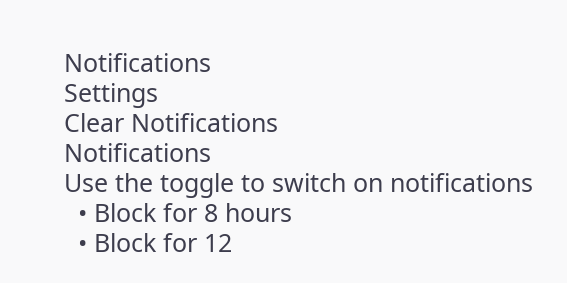Notifications
Settings
Clear Notifications
Notifications
Use the toggle to switch on notifications
  • Block for 8 hours
  • Block for 12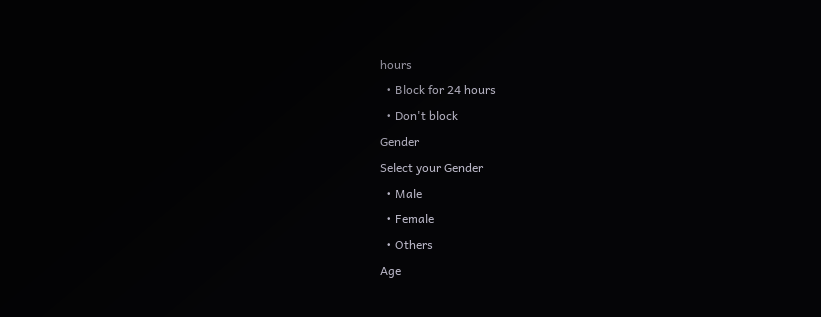hours
  • Block for 24 hours
  • Don't block
Gender
Select your Gender
  • Male
  • Female
  • Others
Age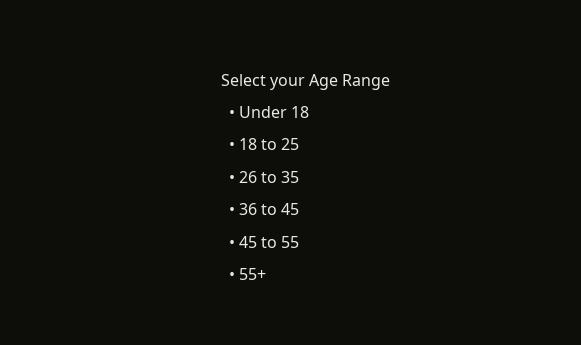Select your Age Range
  • Under 18
  • 18 to 25
  • 26 to 35
  • 36 to 45
  • 45 to 55
  • 55+